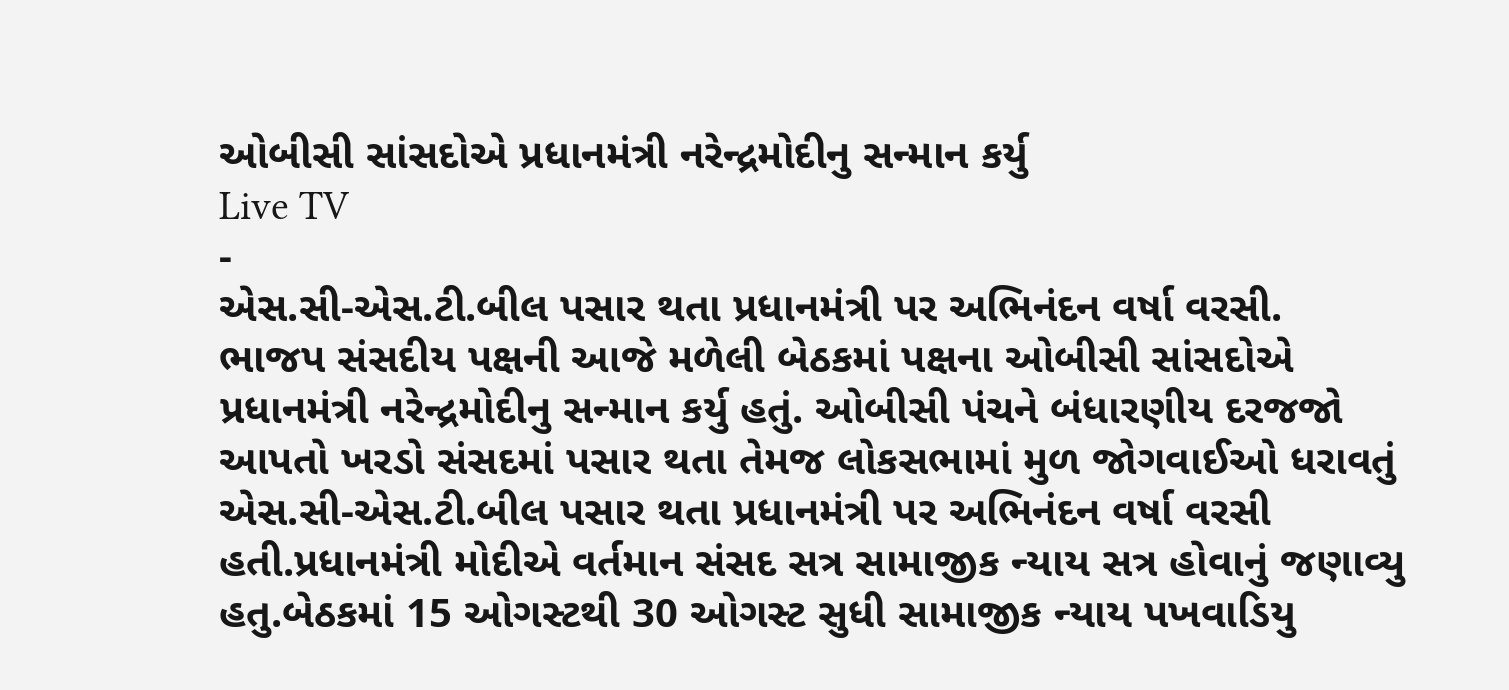ઓબીસી સાંસદોએ પ્રધાનમંત્રી નરેન્દ્રમોદીનુ સન્માન કર્યુ
Live TV
-
એસ.સી-એસ.ટી.બીલ પસાર થતા પ્રધાનમંત્રી પર અભિનંદન વર્ષા વરસી.
ભાજપ સંસદીય પક્ષની આજે મળેલી બેઠકમાં પક્ષના ઓબીસી સાંસદોએ પ્રધાનમંત્રી નરેન્દ્રમોદીનુ સન્માન કર્યુ હતું. ઓબીસી પંચને બંધારણીય દરજજો આપતો ખરડો સંસદમાં પસાર થતા તેમજ લોકસભામાં મુળ જોગવાઈઓ ધરાવતું એસ.સી-એસ.ટી.બીલ પસાર થતા પ્રધાનમંત્રી પર અભિનંદન વર્ષા વરસી હતી.પ્રધાનમંત્રી મોદીએ વર્તમાન સંસદ સત્ર સામાજીક ન્યાય સત્ર હોવાનું જણાવ્યુ હતુ.બેઠકમાં 15 ઓગસ્ટથી 30 ઓગસ્ટ સુધી સામાજીક ન્યાય પખવાડિયુ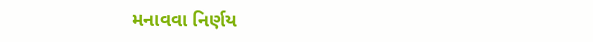મનાવવા નિર્ણય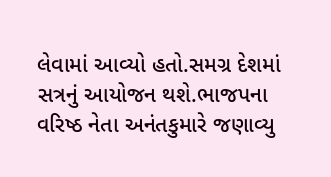લેવામાં આવ્યો હતો.સમગ્ર દેશમાં સત્રનું આયોજન થશે.ભાજપના વરિષ્ઠ નેતા અનંતકુમારે જણાવ્યુ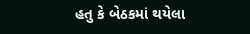હતુ કે બેઠકમાં થયેલા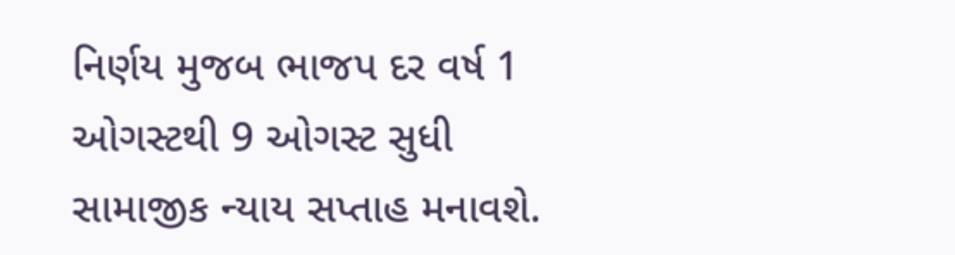નિર્ણય મુજબ ભાજપ દર વર્ષ 1 ઓગસ્ટથી 9 ઓગસ્ટ સુધી સામાજીક ન્યાય સપ્તાહ મનાવશે.